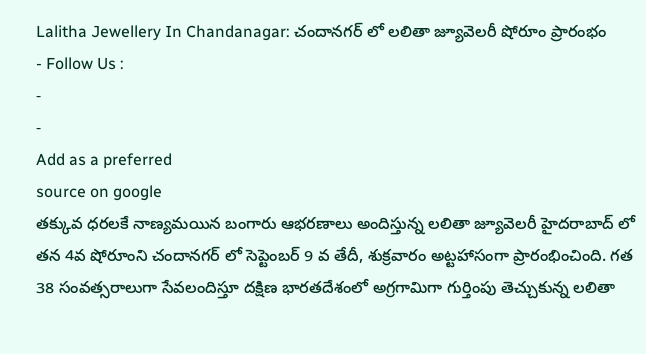Lalitha Jewellery In Chandanagar: చందానగర్ లో లలితా జ్యూవెలరీ షోరూం ప్రారంభం
- Follow Us :
-
-
Add as a preferred
source on google
తక్కువ ధరలకే నాణ్యమయిన బంగారు ఆభరణాలు అందిస్తున్న లలితా జ్యూవెలరీ హైదరాబాద్ లో తన 4వ షోరూంని చందానగర్ లో సెప్టెంబర్ 9 వ తేదీ, శుక్రవారం అట్టహాసంగా ప్రారంభించింది. గత 38 సంవత్సరాలుగా సేవలందిస్తూ దక్షిణ భారతదేశంలో అగ్రగామిగా గుర్తింపు తెచ్చుకున్న లలితా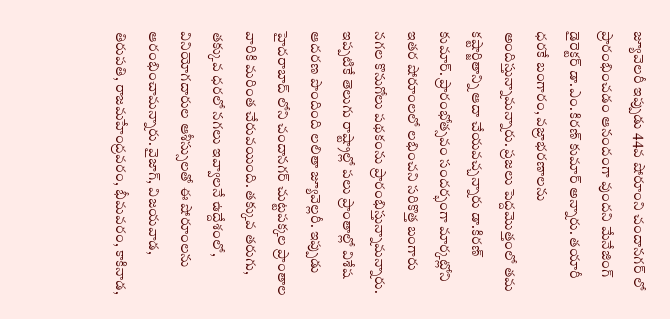జ్యూవెలరీ ఇప్పుడు 44వ షోరూంని చందానగర్ లో ప్రారంభించడం ఆనందంగా వుందని మేనేజింగ్ డైరెక్టర్ డా.ఎం.కిరణ్ కుమార్ అన్నారు. తయారీ ధరకే బంగారం, వజ్రాభరణాలను అందిస్తున్నామన్నారు. ప్రజలు పెద్దమొత్తంలో తమ కష్టార్జితాన్ని ఆదా చేయవచ్చన్నారు డా.కిరణ్ కుమార్. ప్రారంభోత్సవం సందర్భంగా మార్కట్లోని ఇతర షోరూంలలో లభించని సరికొత్త బంగారు నగల కొనుగోలు పథకంను ప్రారంభిస్తున్నామన్నారు.
ఇప్పటికే తెలుగు రాష్ట్రాల్లో పలు ప్రాంతాల్లో విశేష ఆదరణ పొందింది లలితా జ్యూవెల్లరీ. ఇప్పుడు హైదరాబాద్ లోని చందానగర్ చుట్టపక్కల ప్రాంతాల వారికి మరింత చేరువయింది. తక్కువ తరుగు, తక్కువ ధరలో నగలు ఇవ్వాలనే ఉద్దేశంలో, వినియోగదారుల ఆశీస్సులతో ఈ షోరూంలను ఆరంభించామన్నారు. వైజాగ్, విజయవాడ, తిరుపతి, రాజమహేంద్రవరం, భీమవరం, కాకినాడ,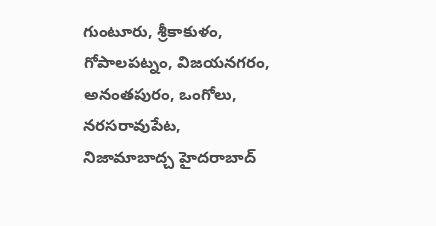గుంటూరు, శ్రీకాకుళం, గోపాలపట్నం, విజయనగరం, అనంతపురం, ఒంగోలు, నరసరావుపేట, నిజామాబాద్చ హైదరాబాద్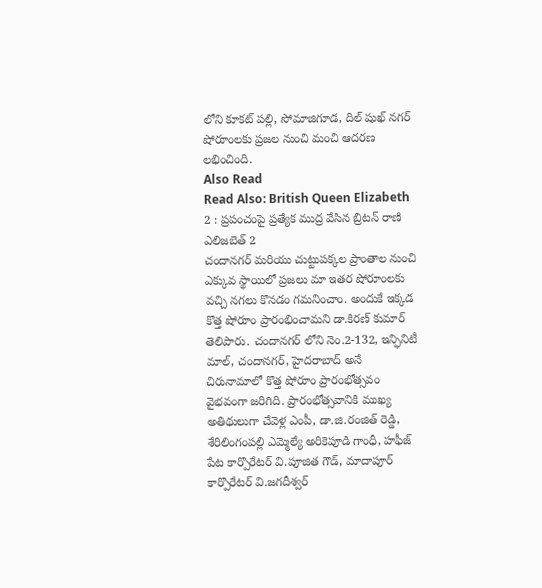లోని కూకట్ పల్లి, సోమాజిగూడ, దిల్ షుఖ్ నగర్ షోరూంలకు ప్రజల నుంచి మంచి ఆదరణ లభించింది.
Also Read
Read Also: British Queen Elizabeth 2 : ప్రపంచంపై ప్రత్యేక ముద్ర వేసిన బ్రిటన్ రాణి ఎలిజబెత్ 2
చందానగర్ మరియు చుట్టుపక్కల ప్రాంతాల నుంచి ఎక్కువ స్థాయిలో ప్రజలు మా ఇతర షోరూంలకు వచ్చి నగలు కొనడం గమనించాం. అందుకే ఇక్కడ కొత్త షోరూం ప్రారంభించామని డా.కిరణ్ కుమార్ తెలిపారు. చందానగర్ లోని నెం.2-132, ఇన్ఫినిటీ మాల్, చందానగర్, హైదరాబాద్ అనే చిరునామాలో కొత్త షోరూం ప్రారంభోత్సవం వైభవంగా జరిగిది. ప్రారంభోత్సవానికి ముఖ్య అతిథులుగా చేవెళ్ల ఎంపీ, డా.జి.రంజిత్ రెడ్డి, శేరిలింగంపల్లి ఎమ్మెల్యే అరికెపూడి గాంధీ, హఫీజ్ పేట కార్పొరేటర్ వి.పూజిత గౌడ్, మాదాపూర్ కార్పొరేటర్ వి.జగదీశ్వర్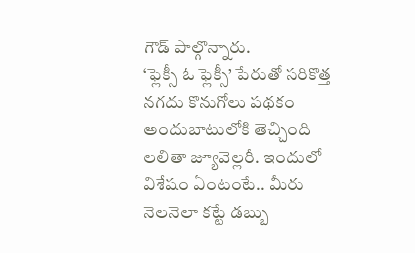గౌడ్ పాల్గొన్నారు.
‘ఫ్లెక్సీ ఓ ఫ్లెక్సీ’ పేరుతో సరికొత్త నగదు కొనుగోలు పథకం అందుబాటులోకి తెచ్చింది లలితా జ్యూవెల్లరీ. ఇందులో విశేషం ఏంటంటే.. మీరు నెలనెలా కట్టే డబ్బు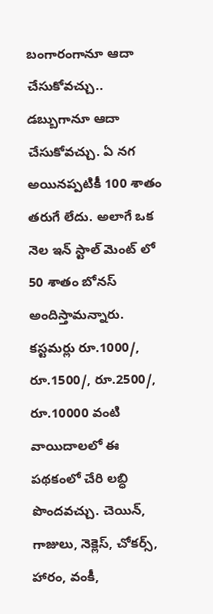బంగారంగానూ ఆదా చేసుకోవచ్చు.. డబ్బుగానూ ఆదా చేసుకోవచ్చు. ఏ నగ అయినప్పటికీ 100 శాతం తరుగే లేదు. అలాగే ఒక నెల ఇన్ స్టాల్ మెంట్ లో 50 శాతం బోనస్ అందిస్తామన్నారు. కస్టమర్లు రూ.1000/, రూ.1500/, రూ.2500/, రూ.10000 వంటి వాయిదాలలో ఈ పథకంలో చేరి లబ్ధి పొందవచ్చు. చెయిన్, గాజులు, నెక్లెస్, చోకర్స్, హారం, వంకీ,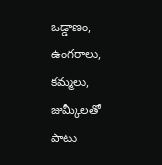ఒడ్డాణం, ఉంగరాలు, కమ్మలు, జుమ్కీలతో పాటు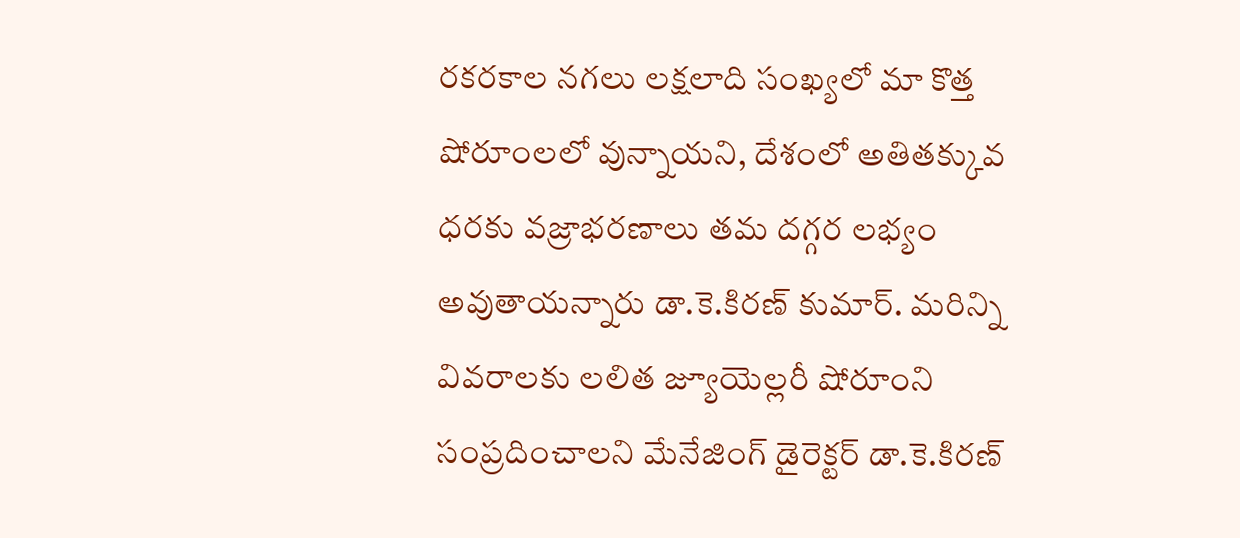రకరకాల నగలు లక్షలాది సంఖ్యలో మా కొత్త షోరూంలలో వున్నాయని, దేశంలో అతితక్కువ ధరకు వజ్రాభరణాలు తమ దగ్గర లభ్యం అవుతాయన్నారు డా.కె.కిరణ్ కుమార్. మరిన్ని వివరాలకు లలిత జ్యూయెల్లరీ షోరూంని సంప్రదించాలని మేనేజింగ్ డైరెక్టర్ డా.కె.కిరణ్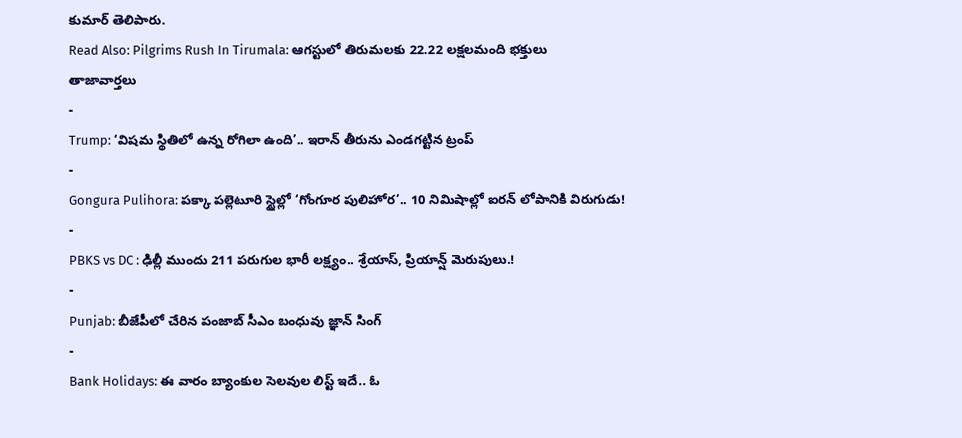కుమార్ తెలిపారు.
Read Also: Pilgrims Rush In Tirumala: ఆగస్టులో తిరుమలకు 22.22 లక్షలమంది భక్తులు
తాజావార్తలు
-
Trump: ‘విషమ స్థితిలో ఉన్న రోగిలా ఉంది’.. ఇరాన్ తీరును ఎండగట్టిన ట్రంప్
-
Gongura Pulihora: పక్కా పల్లెటూరి స్టైల్లో ‘గోంగూర పులిహోర’.. 10 నిమిషాల్లో ఐరన్ లోపానికి విరుగుడు!
-
PBKS vs DC : ఢిల్లీ ముందు 211 పరుగుల భారీ లక్ష్యం.. శ్రేయాస్, ప్రియాన్ష్ మెరుపులు.!
-
Punjab: బీజేపీలో చేరిన పంజాబ్ సీఎం బంధువు జ్ఞాన్ సింగ్
-
Bank Holidays: ఈ వారం బ్యాంకుల సెలవుల లిస్ట్ ఇదే.. ఓ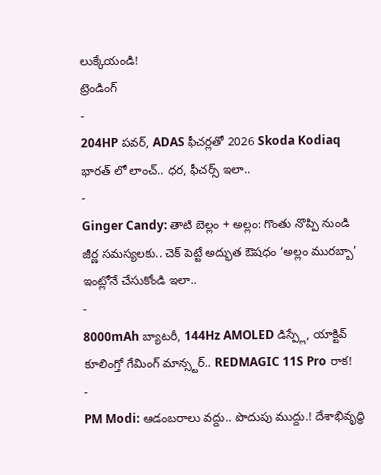లుక్కేయండి!
ట్రెండింగ్
-
204HP పవర్, ADAS ఫీచర్లతో 2026 Skoda Kodiaq భారత్ లో లాంచ్.. ధర, ఫీచర్స్ ఇలా..
-
Ginger Candy: తాటి బెల్లం + అల్లం: గొంతు నొప్పి నుండి జీర్ణ సమస్యలకు.. చెక్ పెట్టే అద్భుత ఔషధం ‘అల్లం మురబ్బా’ ఇంట్లోనే చేసుకోండి ఇలా..
-
8000mAh బ్యాటరీ, 144Hz AMOLED డిస్ప్లే, యాక్టివ్ కూలింగ్తో గేమింగ్ మాన్స్టర్.. REDMAGIC 11S Pro రాక!
-
PM Modi: ఆడంబరాలు వద్దు.. పొదుపు ముద్దు.! దేశాభివృద్ధి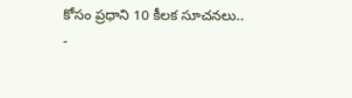కోసం ప్రధాని 10 కీలక సూచనలు..
-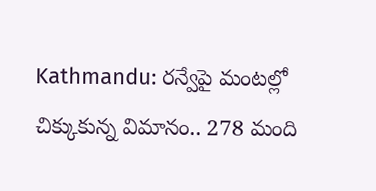Kathmandu: రన్వేపై మంటల్లో చిక్కుకున్న విమానం.. 278 మంది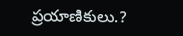ప్రయాణికులు.?